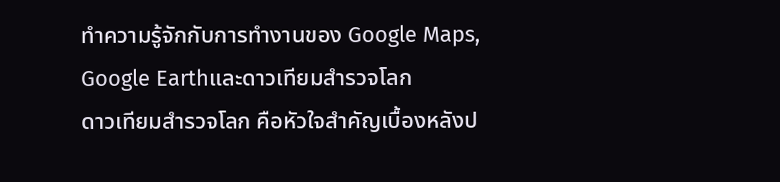ทำความรู้จักกับการทำงานของ Google Maps, Google Earthและดาวเทียมสำรวจโลก
ดาวเทียมสำรวจโลก คือหัวใจสำคัญเบื้องหลังป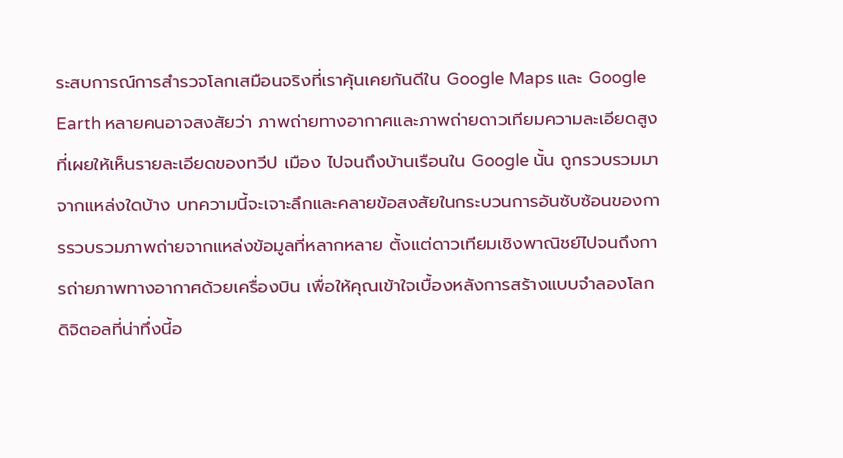ระสบการณ์การสำรวจโลกเสมือนจริงที่เราคุ้นเคยกันดีใน Google Maps และ Google Earth หลายคนอาจสงสัยว่า ภาพถ่ายทางอากาศและภาพถ่ายดาวเทียมความละเอียดสูงที่เผยให้เห็นรายละเอียดของทวีป เมือง ไปจนถึงบ้านเรือนใน Google นั้น ถูกรวบรวมมาจากแหล่งใดบ้าง บทความนี้จะเจาะลึกและคลายข้อสงสัยในกระบวนการอันซับซ้อนของการรวบรวมภาพถ่ายจากแหล่งข้อมูลที่หลากหลาย ตั้งแต่ดาวเทียมเชิงพาณิชย์ไปจนถึงการถ่ายภาพทางอากาศด้วยเครื่องบิน เพื่อให้คุณเข้าใจเบื้องหลังการสร้างแบบจำลองโลกดิจิตอลที่น่าทึ่งนี้อ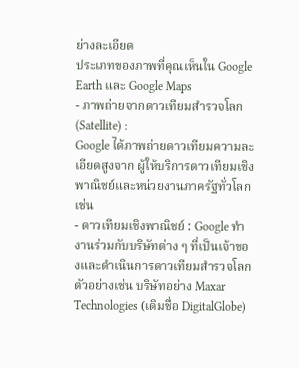ย่างละเอียด
ประเภทของภาพที่คุณเห็นใน Google Earth และ Google Maps
- ภาพถ่ายจากดาวเทียมสำรวจโลก (Satellite) :
Google ได้ภาพถ่ายดาวเทียมความละเอียดสูงจาก ผู้ให้บริการดาวเทียมเชิงพาณิชย์และหน่วยงานภาครัฐทั่วโลก เช่น
- ดาวเทียมเชิงพาณิชย์ : Google ทำงานร่วมกับบริษัทต่าง ๆ ที่เป็นเจ้าของและดำเนินการดาวเทียมสำรวจโลก ตัวอย่างเช่น บริษัทอย่าง Maxar Technologies (เดิมชื่อ DigitalGlobe)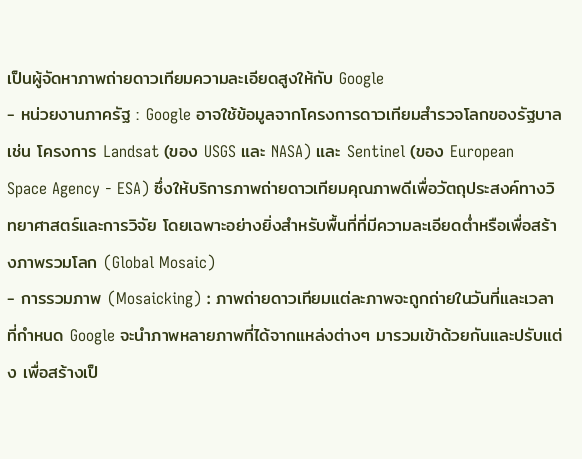เป็นผู้จัดหาภาพถ่ายดาวเทียมความละเอียดสูงให้กับ Google
- หน่วยงานภาครัฐ : Google อาจใช้ข้อมูลจากโครงการดาวเทียมสำรวจโลกของรัฐบาล เช่น โครงการ Landsat (ของ USGS และ NASA) และ Sentinel (ของ European Space Agency - ESA) ซึ่งให้บริการภาพถ่ายดาวเทียมคุณภาพดีเพื่อวัตถุประสงค์ทางวิทยาศาสตร์และการวิจัย โดยเฉพาะอย่างยิ่งสำหรับพื้นที่ที่มีความละเอียดต่ำหรือเพื่อสร้างภาพรวมโลก (Global Mosaic)
- การรวมภาพ (Mosaicking) : ภาพถ่ายดาวเทียมแต่ละภาพจะถูกถ่ายในวันที่และเวลาที่กำหนด Google จะนำภาพหลายภาพที่ได้จากแหล่งต่างๆ มารวมเข้าด้วยกันและปรับแต่ง เพื่อสร้างเป็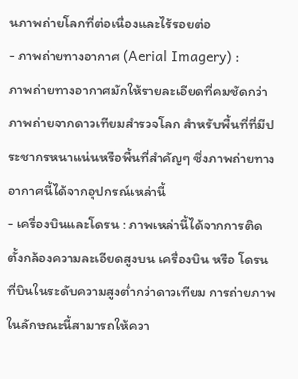นภาพถ่ายโลกที่ต่อเนื่องและไร้รอยต่อ
- ภาพถ่ายทางอากาศ (Aerial Imagery) :
ภาพถ่ายทางอากาศมักให้รายละเอียดที่คมชัดกว่าภาพถ่ายจากดาวเทียมสำรวจโลก สำหรับพื้นที่ที่มีประชากรหนาแน่นหรือพื้นที่สำคัญๆ ซึ่งภาพถ่ายทางอากาศนี้ได้จากอุปกรณ์เหล่านี้
- เครื่องบินและโดรน : ภาพเหล่านี้ได้จากการติดตั้งกล้องความละเอียดสูงบน เครื่องบิน หรือ โดรน ที่บินในระดับความสูงต่ำกว่าดาวเทียม การถ่ายภาพในลักษณะนี้สามารถให้ควา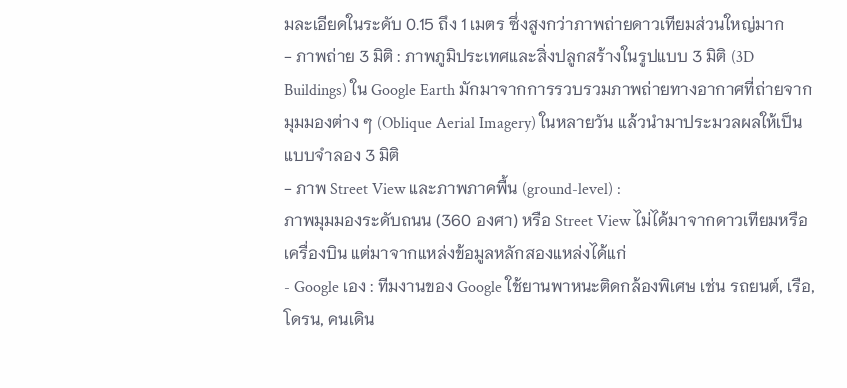มละเอียดในระดับ 0.15 ถึง 1 เมตร ซึ่งสูงกว่าภาพถ่ายดาวเทียมส่วนใหญ่มาก
- ภาพถ่าย 3 มิติ : ภาพภูมิประเทศและสิ่งปลูกสร้างในรูปแบบ 3 มิติ (3D Buildings) ใน Google Earth มักมาจากการรวบรวมภาพถ่ายทางอากาศที่ถ่ายจากมุมมองต่าง ๆ (Oblique Aerial Imagery) ในหลายวัน แล้วนำมาประมวลผลให้เป็นแบบจำลอง 3 มิติ
- ภาพ Street View และภาพภาคพื้น (ground-level) :
ภาพมุมมองระดับถนน (360 องศา) หรือ Street View ไม่ได้มาจากดาวเทียมหรือเครื่องบิน แต่มาจากแหล่งข้อมูลหลักสองแหล่งได้แก่
- Google เอง : ทีมงานของ Google ใช้ยานพาหนะติดกล้องพิเศษ เช่น รถยนต์, เรือ, โดรน, คนเดิน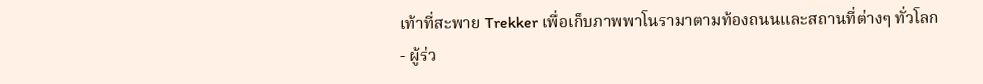เท้าที่สะพาย Trekker เพื่อเก็บภาพพาโนรามาตามท้องถนนและสถานที่ต่างๆ ทั่วโลก
- ผู้ร่ว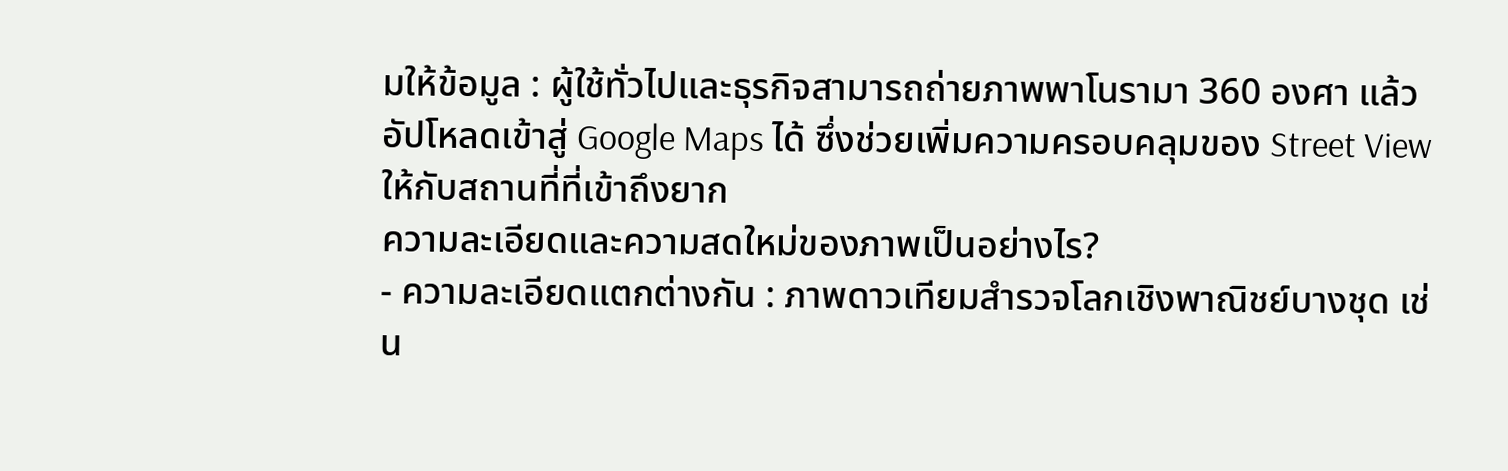มให้ข้อมูล : ผู้ใช้ทั่วไปและธุรกิจสามารถถ่ายภาพพาโนรามา 360 องศา แล้วอัปโหลดเข้าสู่ Google Maps ได้ ซึ่งช่วยเพิ่มความครอบคลุมของ Street View ให้กับสถานที่ที่เข้าถึงยาก
ความละเอียดและความสดใหม่ของภาพเป็นอย่างไร?
- ความละเอียดแตกต่างกัน : ภาพดาวเทียมสำรวจโลกเชิงพาณิชย์บางชุด เช่น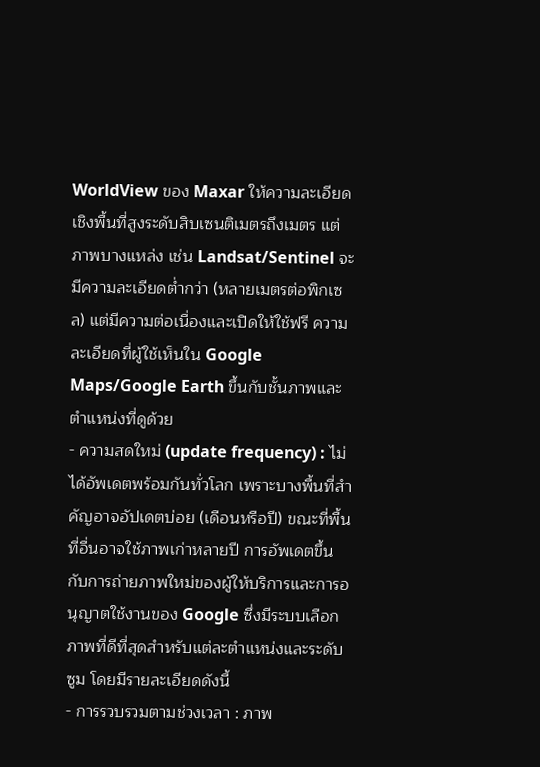WorldView ของ Maxar ให้ความละเอียดเชิงพื้นที่สูงระดับสิบเซนติเมตรถึงเมตร แต่ภาพบางแหล่ง เช่น Landsat/Sentinel จะมีความละเอียดต่ำกว่า (หลายเมตรต่อพิกเซล) แต่มีความต่อเนื่องและเปิดให้ใช้ฟรี ความละเอียดที่ผู้ใช้เห็นใน Google Maps/Google Earth ขึ้นกับชั้นภาพและตำแหน่งที่ดูด้วย
- ความสดใหม่ (update frequency) : ไม่ได้อัพเดตพร้อมกันทั่วโลก เพราะบางพื้นที่สำคัญอาจอัปเดตบ่อย (เดือนหรือปี) ขณะที่พื้นที่อื่นอาจใช้ภาพเก่าหลายปี การอัพเดตขึ้นกับการถ่ายภาพใหม่ของผู้ให้บริการและการอนุญาตใช้งานของ Google ซึ่งมีระบบเลือกภาพที่ดีที่สุดสำหรับแต่ละตำแหน่งและระดับซูม โดยมีรายละเอียดดังนี้
- การรวบรวมตามช่วงเวลา : ภาพ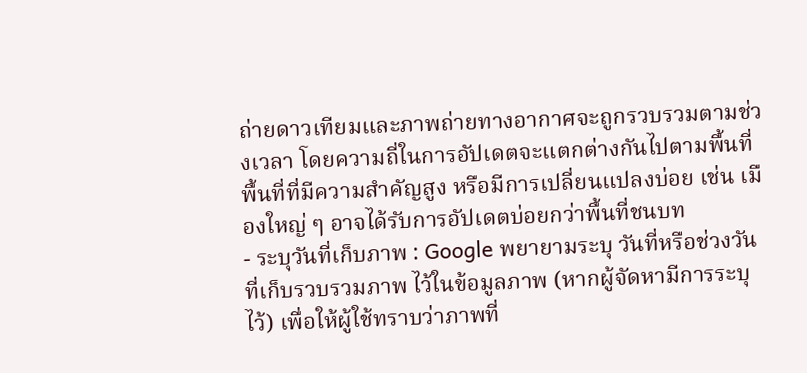ถ่ายดาวเทียมและภาพถ่ายทางอากาศจะถูกรวบรวมตามช่วงเวลา โดยความถี่ในการอัปเดตจะแตกต่างกันไปตามพื้นที่ พื้นที่ที่มีความสำคัญสูง หรือมีการเปลี่ยนแปลงบ่อย เช่น เมืองใหญ่ ๆ อาจได้รับการอัปเดตบ่อยกว่าพื้นที่ชนบท
- ระบุวันที่เก็บภาพ : Google พยายามระบุ วันที่หรือช่วงวันที่เก็บรวบรวมภาพ ไว้ในข้อมูลภาพ (หากผู้จัดหามีการระบุไว้) เพื่อให้ผู้ใช้ทราบว่าภาพที่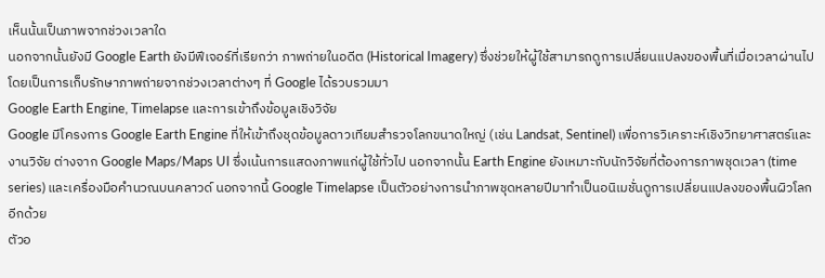เห็นนั้นเป็นภาพจากช่วงเวลาใด
นอกจากนั้นยังมี Google Earth ยังมีฟีเจอร์ที่เรียกว่า ภาพถ่ายในอดีต (Historical Imagery) ซึ่งช่วยให้ผู้ใช้สามารถดูการเปลี่ยนแปลงของพื้นที่เมื่อเวลาผ่านไป โดยเป็นการเก็บรักษาภาพถ่ายจากช่วงเวลาต่างๆ ที่ Google ได้รวบรวมมา
Google Earth Engine, Timelapse และการเข้าถึงข้อมูลเชิงวิจัย
Google มีโครงการ Google Earth Engine ที่ให้เข้าถึงชุดข้อมูลดาวเทียมสำรวจโลกขนาดใหญ่ (เช่น Landsat, Sentinel) เพื่อการวิเคราะห์เชิงวิทยาศาสตร์และงานวิจัย ต่างจาก Google Maps/Maps UI ซึ่งเน้นการแสดงภาพแก่ผู้ใช้ทั่วไป นอกจากนั้น Earth Engine ยังเหมาะกับนักวิจัยที่ต้องการภาพชุดเวลา (time series) และเครื่องมือคำนวณบนคลาวด์ นอกจากนี้ Google Timelapse เป็นตัวอย่างการนำภาพชุดหลายปีมาทำเป็นอนิเมชั่นดูการเปลี่ยนแปลงของพื้นผิวโลกอีกด้วย
ตัวอ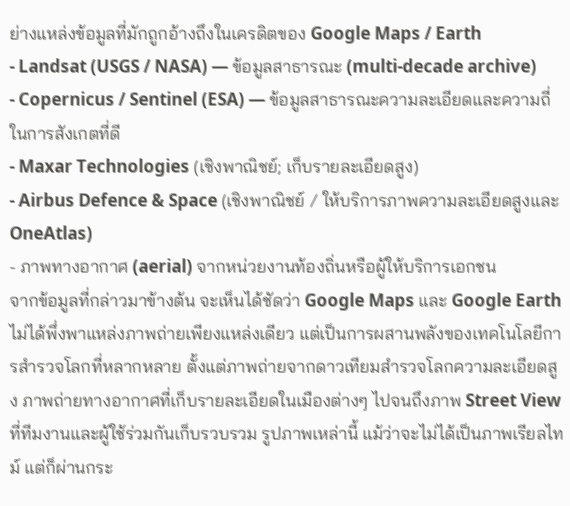ย่างแหล่งข้อมูลที่มักถูกอ้างถึงในเครดิตของ Google Maps / Earth
- Landsat (USGS / NASA) — ข้อมูลสาธารณะ (multi-decade archive)
- Copernicus / Sentinel (ESA) — ข้อมูลสาธารณะความละเอียดและความถี่ในการสังเกตที่ดี
- Maxar Technologies (เชิงพาณิชย์; เก็บรายละเอียดสูง)
- Airbus Defence & Space (เชิงพาณิชย์ / ให้บริการภาพความละเอียดสูงและ OneAtlas)
- ภาพทางอากาศ (aerial) จากหน่วยงานท้องถิ่นหรือผู้ให้บริการเอกชน
จากข้อมูลที่กล่าวมาข้างต้น จะเห็นได้ชัดว่า Google Maps และ Google Earth ไม่ได้พึ่งพาแหล่งภาพถ่ายเพียงแหล่งเดียว แต่เป็นการผสานพลังของเทคโนโลยีการสำรวจโลกที่หลากหลาย ตั้งแต่ภาพถ่ายจากดาวเทียมสำรวจโลกความละเอียดสูง ภาพถ่ายทางอากาศที่เก็บรายละเอียดในเมืองต่างๆ ไปจนถึงภาพ Street View ที่ทีมงานและผู้ใช้ร่วมกันเก็บรวบรวม รูปภาพเหล่านี้ แม้ว่าจะไม่ได้เป็นภาพเรียลไทม์ แต่ก็ผ่านกระ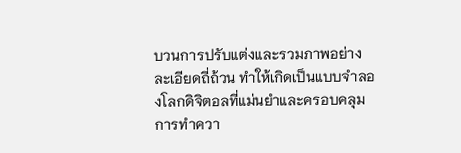บวนการปรับแต่งและรวมภาพอย่างละเอียดถี่ถ้วน ทำให้เกิดเป็นแบบจำลองโลกดิจิตอลที่แม่นยำและครอบคลุม การทำควา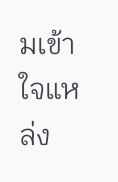มเข้าใจแหล่ง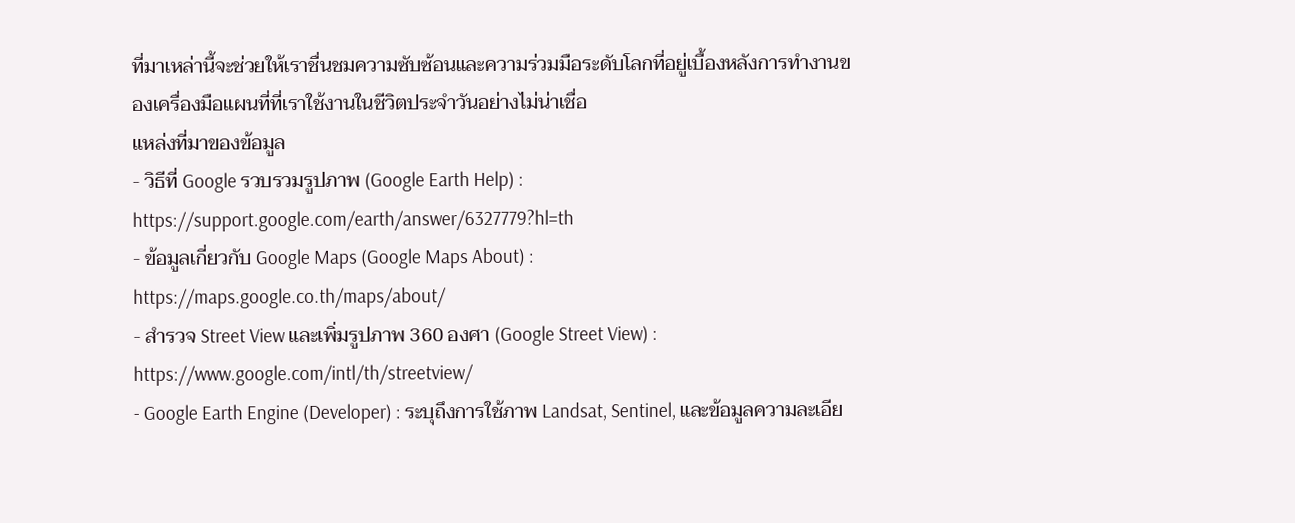ที่มาเหล่านี้จะช่วยให้เราชื่นชมความซับซ้อนและความร่วมมือระดับโลกที่อยู่เบื้องหลังการทำงานของเครื่องมือแผนที่ที่เราใช้งานในชีวิตประจำวันอย่างไม่น่าเชื่อ
แหล่งที่มาของข้อมูล
- วิธีที่ Google รวบรวมรูปภาพ (Google Earth Help) : https://support.google.com/earth/answer/6327779?hl=th
- ข้อมูลเกี่ยวกับ Google Maps (Google Maps About) : https://maps.google.co.th/maps/about/
- สำรวจ Street View และเพิ่มรูปภาพ 360 องศา (Google Street View) : https://www.google.com/intl/th/streetview/
- Google Earth Engine (Developer) : ระบุถึงการใช้ภาพ Landsat, Sentinel, และข้อมูลความละเอีย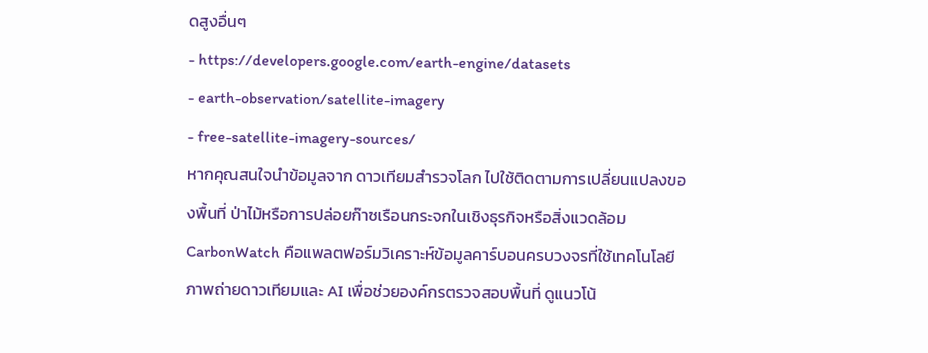ดสูงอื่นๆ
- https://developers.google.com/earth-engine/datasets
- earth-observation/satellite-imagery
- free-satellite-imagery-sources/
หากคุณสนใจนำข้อมูลจาก ดาวเทียมสำรวจโลก ไปใช้ติดตามการเปลี่ยนแปลงของพื้นที่ ป่าไม้หรือการปล่อยก๊าซเรือนกระจกในเชิงธุรกิจหรือสิ่งแวดล้อม CarbonWatch คือแพลตฟอร์มวิเคราะห์ข้อมูลคาร์บอนครบวงจรที่ใช้เทคโนโลยีภาพถ่ายดาวเทียมและ AI เพื่อช่วยองค์กรตรวจสอบพื้นที่ ดูแนวโน้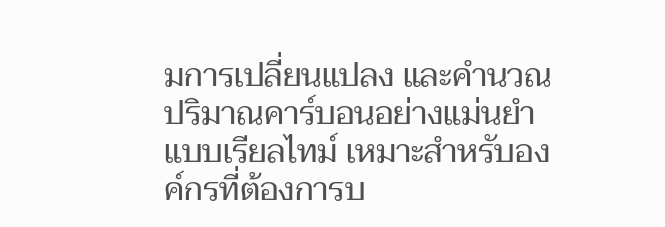มการเปลี่ยนแปลง และคำนวณปริมาณคาร์บอนอย่างแม่นยำแบบเรียลไทม์ เหมาะสำหรับองค์กรที่ต้องการบ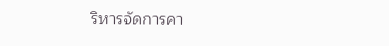ริหารจัดการคา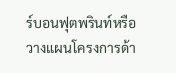ร์บอนฟุตพรินท์หรือวางแผนโครงการด้า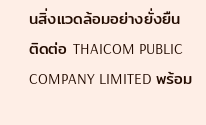นสิ่งแวดล้อมอย่างยั่งยืน
ติดต่อ THAICOM PUBLIC COMPANY LIMITED พร้อม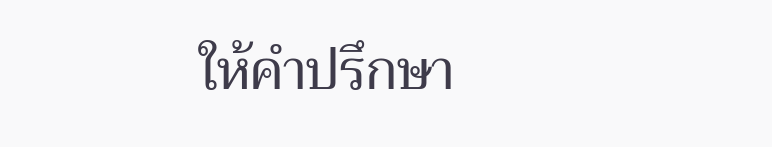ให้คำปรึกษา